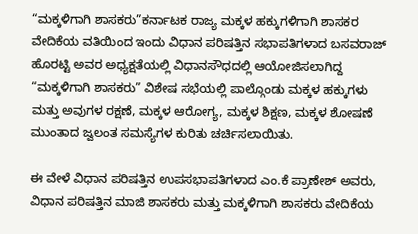“ಮಕ್ಕಳಿಗಾಗಿ ಶಾಸಕರು”ಕರ್ನಾಟಕ ರಾಜ್ಯ ಮಕ್ಕಳ ಹಕ್ಕುಗಳಿಗಾಗಿ ಶಾಸಕರ ವೇದಿಕೆಯ ವತಿಯಿಂದ ಇಂದು ವಿಧಾನ ಪರಿಷತ್ತಿನ ಸಭಾಪತಿಗಳಾದ ಬಸವರಾಜ್ ಹೊರಟ್ಟಿ ಅವರ ಅಧ್ಯಕ್ಷತೆಯಲ್ಲಿ ವಿಧಾನಸೌಧದಲ್ಲಿ ಆಯೋಜಿಸಲಾಗಿದ್ದ “ಮಕ್ಕಳಿಗಾಗಿ ಶಾಸಕರು” ವಿಶೇಷ ಸಭೆಯಲ್ಲಿ ಪಾಲ್ಗೊಂಡು ಮಕ್ಕಳ ಹಕ್ಕುಗಳು ಮತ್ತು ಅವುಗಳ ರಕ್ಷಣೆ, ಮಕ್ಕಳ ಆರೋಗ್ಯ, ಮಕ್ಕಳ ಶಿಕ್ಷಣ, ಮಕ್ಕಳ ಶೋಷಣೆ ಮುಂತಾದ ಜ್ವಲಂತ ಸಮಸ್ಯೆಗಳ ಕುರಿತು ಚರ್ಚಿಸಲಾಯಿತು.

ಈ ವೇಳೆ ವಿಧಾನ ಪರಿಷತ್ತಿನ ಉಪಸಭಾಪತಿಗಳಾದ ಎಂ.ಕೆ ಪ್ರಾಣೇಶ್ ಅವರು, ವಿಧಾನ ಪರಿಷತ್ತಿನ ಮಾಜಿ ಶಾಸಕರು ಮತ್ತು ಮಕ್ಕಳಿಗಾಗಿ ಶಾಸಕರು ವೇದಿಕೆಯ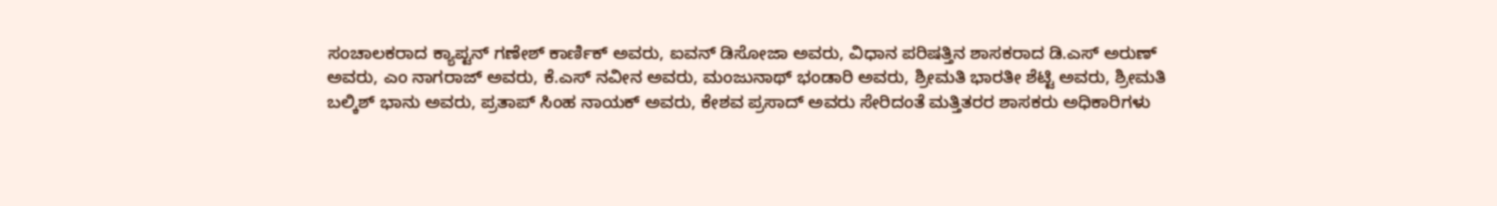ಸಂಚಾಲಕರಾದ ಕ್ಯಾಪ್ಟನ್ ಗಣೇಶ್ ಕಾರ್ಣಿಕ್ ಅವರು, ಐವನ್ ಡಿಸೋಜಾ ಅವರು, ವಿಧಾನ ಪರಿಷತ್ತಿನ ಶಾಸಕರಾದ ಡಿ.ಎಸ್ ಅರುಣ್ ಅವರು, ಎಂ ನಾಗರಾಜ್ ಅವರು, ಕೆ.ಎಸ್ ನವೀನ ಅವರು, ಮಂಜುನಾಥ್ ಭಂಡಾರಿ ಅವರು, ಶ್ರೀಮತಿ ಭಾರತೀ ಶೆಟ್ಟಿ ಅವರು, ಶ್ರೀಮತಿ ಬಲ್ಕಿಶ್ ಭಾನು ಅವರು, ಪ್ರತಾಪ್ ಸಿಂಹ ನಾಯಕ್ ಅವರು, ಕೇಶವ ಪ್ರಸಾದ್ ಅವರು ಸೇರಿದಂತೆ ಮತ್ತಿತರರ ಶಾಸಕರು ಅಧಿಕಾರಿಗಳು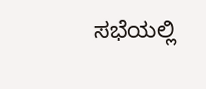ಸಭೆಯಲ್ಲಿ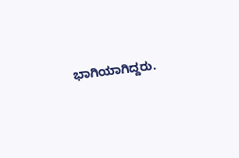ಭಾಗಿಯಾಗಿದ್ದರು.